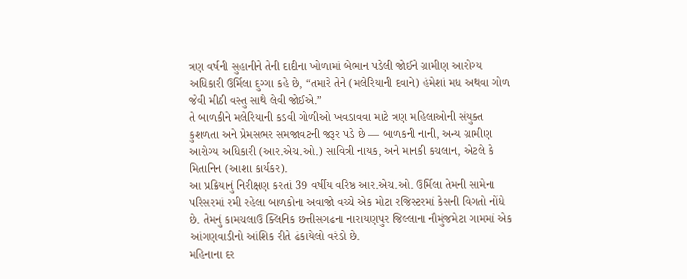ત્રણ વર્ષની સુહાનીને તેની દાદીના ખોળામાં બેભાન પડેલી જોઈને ગ્રામીણ આરોગ્ય અધિકારી ઉર્મિલા દુગ્ગા કહે છે, “તમારે તેને (મલેરિયાની દવાને) હંમેશાં મધ અથવા ગોળ જેવી મીઠી વસ્તુ સાથે લેવી જોઈએ.”
તે બાળકીને મલેરિયાની કડવી ગોળીઓ ખવડાવવા માટે ત્રણ મહિલાઓની સંયુક્ત કુશળતા અને પ્રેમસભર સમજાવટની જરૂર પડે છે — બાળકની નાની, અન્ય ગ્રામીણ આરોગ્ય અધિકારી (આર.એચ.ઓ.) સાવિત્રી નાયક, અને માનકી કચલાન, એટલે કે મિતાનિન (આશા કાર્યકર).
આ પ્રક્રિયાનું નિરીક્ષણ કરતાં 39 વર્ષીય વરિષ્ઠ આર.એચ.ઓ. ઉર્મિલા તેમની સામેના પરિસરમાં રમી રહેલા બાળકોના અવાજો વચ્ચે એક મોટા રજિસ્ટરમાં કેસની વિગતો નોંધે છે. તેમનું કામચલાઉ ક્લિનિક છત્તીસગઢના નારાયણપુર જિલ્લાના નૌમુંજમેટા ગામમાં એક આંગણવાડીનો આંશિક રીતે ઢંકાયેલો વરંડો છે.
મહિનાના દર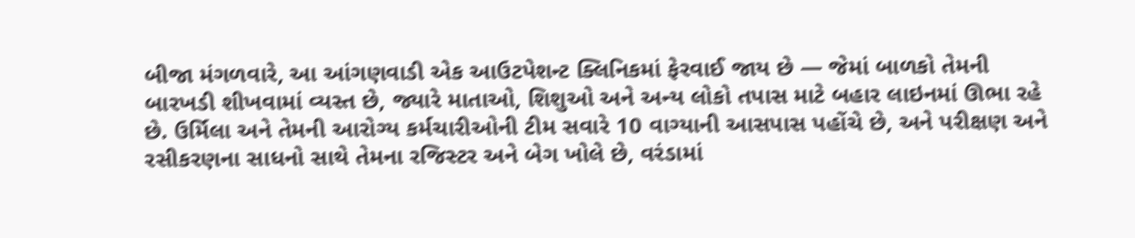બીજા મંગળવારે, આ આંગણવાડી એક આઉટપેશન્ટ ક્લિનિકમાં ફેરવાઈ જાય છે — જેમાં બાળકો તેમની બારખડી શીખવામાં વ્યસ્ત છે, જ્યારે માતાઓ, શિશુઓ અને અન્ય લોકો તપાસ માટે બહાર લાઇનમાં ઊભા રહે છે. ઉર્મિલા અને તેમની આરોગ્ય કર્મચારીઓની ટીમ સવારે 10 વાગ્યાની આસપાસ પહોંચે છે, અને પરીક્ષણ અને રસીકરણના સાધનો સાથે તેમના રજિસ્ટર અને બેગ ખોલે છે, વરંડામાં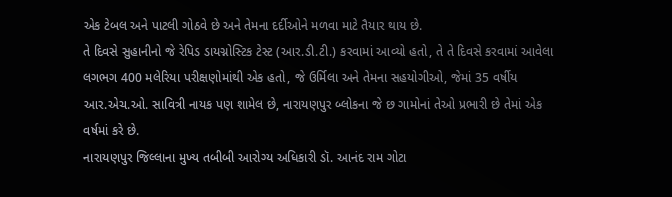એક ટેબલ અને પાટલી ગોઠવે છે અને તેમના દર્દીઓને મળવા માટે તૈયાર થાય છે.
તે દિવસે સુહાનીનો જે રેપિડ ડાયગ્નોસ્ટિક ટેસ્ટ (આર.ડી.ટી.) કરવામાં આવ્યો હતો, તે તે દિવસે કરવામાં આવેલા લગભગ 400 મલેરિયા પરીક્ષણોમાંથી એક હતો, જે ઉર્મિલા અને તેમના સહયોગીઓ, જેમાં 35 વર્ષીય આર.એચ.ઓ. સાવિત્રી નાયક પણ શામેલ છે, નારાયણપુર બ્લોકના જે છ ગામોનાં તેઓ પ્રભારી છે તેમાં એક વર્ષમાં કરે છે.
નારાયણપુર જિલ્લાના મુખ્ય તબીબી આરોગ્ય અધિકારી ડૉ. આનંદ રામ ગોટા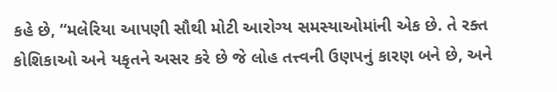કહે છે, “મલેરિયા આપણી સૌથી મોટી આરોગ્ય સમસ્યાઓમાંની એક છે. તે રક્ત કોશિકાઓ અને યકૃતને અસર કરે છે જે લોહ તત્ત્વની ઉણપનું કારણ બને છે, અને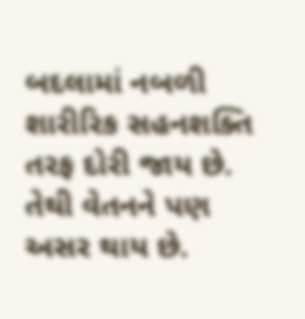બદલામાં નબળી શારીરિક સહનશક્તિ તરફ દોરી જાય છે. તેથી વેતનને પણ અસર થાય છે.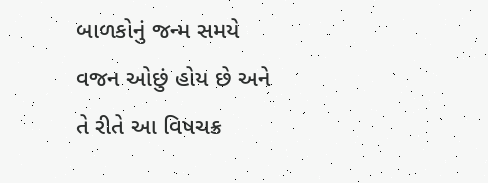બાળકોનું જન્મ સમયે વજન ઓછું હોય છે અને તે રીતે આ વિષચક્ર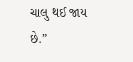ચાલુ થઈ જાય છે.”